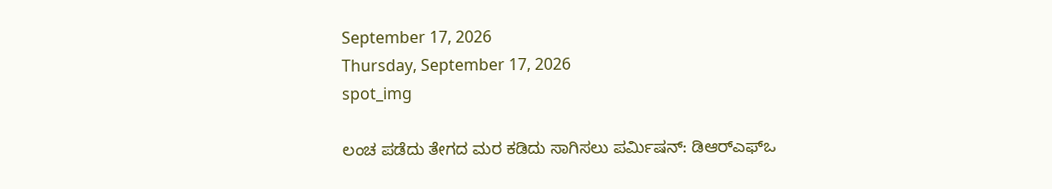September 17, 2026
Thursday, September 17, 2026
spot_img

ಲಂಚ ಪಡೆದು ತೇಗದ ಮರ ಕಡಿದು ಸಾಗಿಸಲು ಪರ್ಮಿಷನ್‌: ಡಿಆರ್‌ಎಫ್‌ಒ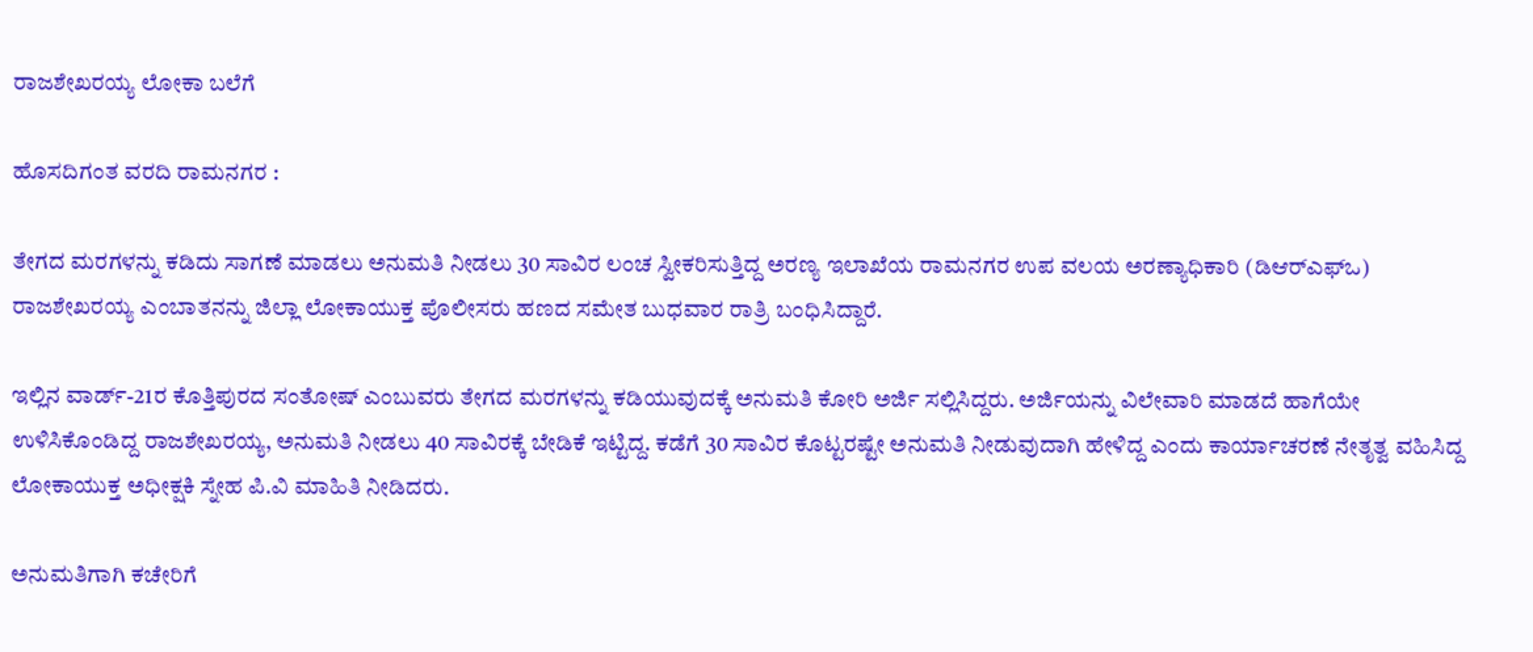ರಾಜಶೇಖರಯ್ಯ ಲೋಕಾ ಬಲೆಗೆ

ಹೊಸದಿಗಂತ ವರದಿ ರಾಮನಗರ :

ತೇಗದ ಮರಗಳನ್ನು ಕಡಿದು ಸಾಗಣೆ ಮಾಡಲು ಅನುಮತಿ ನೀಡಲು 30 ಸಾವಿರ ಲಂಚ ಸ್ವೀಕರಿಸುತ್ತಿದ್ದ ಅರಣ್ಯ ಇಲಾಖೆಯ ರಾಮನಗರ ಉಪ ವಲಯ ಅರಣ್ಯಾಧಿಕಾರಿ (ಡಿಆರ್‌ಎಫ್‌ಒ) ರಾಜಶೇಖರಯ್ಯ ಎಂಬಾತನನ್ನು ಜಿಲ್ಲಾ ಲೋಕಾಯುಕ್ತ ಪೊಲೀಸರು ಹಣದ ಸಮೇತ ಬುಧವಾರ ರಾತ್ರಿ ಬಂಧಿಸಿದ್ದಾರೆ.

ಇಲ್ಲಿನ ವಾರ್ಡ್-21ರ ಕೊತ್ತಿಪುರದ ಸಂತೋಷ್ ಎಂಬುವರು ತೇಗದ ಮರಗಳನ್ನು ಕಡಿಯುವುದಕ್ಕೆ ಅನುಮತಿ ಕೋರಿ ಅರ್ಜಿ ಸಲ್ಲಿಸಿದ್ದರು. ಅರ್ಜಿಯನ್ನು ವಿಲೇವಾರಿ ಮಾಡದೆ ಹಾಗೆಯೇ ಉಳಿಸಿಕೊಂಡಿದ್ದ ರಾಜಶೇಖರಯ್ಯ, ಅನುಮತಿ ನೀಡಲು 40 ಸಾವಿರಕ್ಕೆ ಬೇಡಿಕೆ ಇಟ್ಟಿದ್ದ. ಕಡೆಗೆ 30 ಸಾವಿರ ಕೊಟ್ಟರಷ್ಟೇ ಅನುಮತಿ ನೀಡುವುದಾಗಿ ಹೇಳಿದ್ದ ಎಂದು ಕಾರ್ಯಾಚರಣೆ ನೇತೃತ್ವ ವಹಿಸಿದ್ದ ಲೋಕಾಯುಕ್ತ ಅಧೀಕ್ಷಕಿ ಸ್ನೇಹ ಪಿ.ವಿ ಮಾಹಿತಿ ನೀಡಿದರು.

ಅನುಮತಿಗಾಗಿ ಕಚೇರಿಗೆ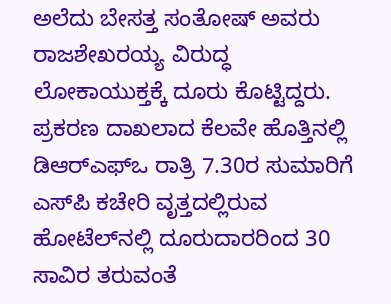ಅಲೆದು ಬೇಸತ್ತ ಸಂತೋಷ್ ಅವರು ರಾಜಶೇಖರಯ್ಯ ವಿರುದ್ಧ ಲೋಕಾಯುಕ್ತಕ್ಕೆ ದೂರು ಕೊಟ್ಟಿದ್ದರು. ಪ್ರಕರಣ ದಾಖಲಾದ ಕೆಲವೇ ಹೊತ್ತಿನಲ್ಲಿ ಡಿಆರ್‌ಎಫ್‌ಒ ರಾತ್ರಿ 7.30ರ ಸುಮಾರಿಗೆ ಎಸ್‌ಪಿ ಕಚೇರಿ ವೃತ್ತದಲ್ಲಿರುವ ಹೋಟೆಲ್‌ನಲ್ಲಿ ದೂರುದಾರರಿಂದ 30 ಸಾವಿರ ತರುವಂತೆ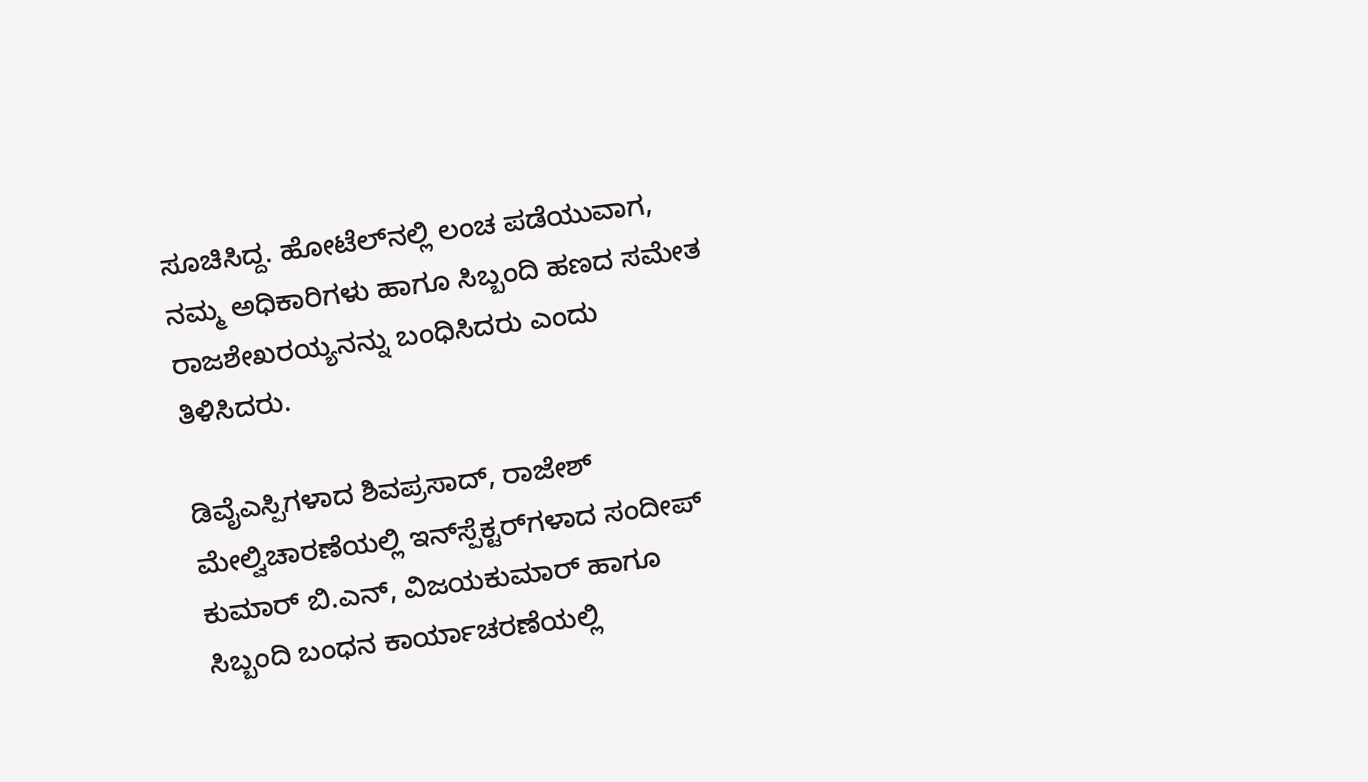ಸೂಚಿಸಿದ್ದ. ಹೋಟೆಲ್‌ನಲ್ಲಿ ಲಂಚ ಪಡೆಯುವಾಗ, ನಮ್ಮ ಅಧಿಕಾರಿಗಳು ಹಾಗೂ ಸಿಬ್ಬಂದಿ ಹಣದ ಸಮೇತ ರಾಜಶೇಖರಯ್ಯನನ್ನು ಬಂಧಿಸಿದರು ಎಂದು ತಿಳಿಸಿದರು.

ಡಿವೈಎಸ್ಪಿಗಳಾದ ಶಿವಪ್ರಸಾದ್, ರಾಜೇಶ್ ಮೇಲ್ವಿಚಾರಣೆಯಲ್ಲಿ ಇನ್‌ಸ್ಪೆಕ್ಟರ್‌ಗಳಾದ ಸಂದೀಪ್ ಕುಮಾರ್ ಬಿ.ಎನ್, ವಿಜಯಕುಮಾರ್ ಹಾಗೂ ಸಿಬ್ಬಂದಿ ಬಂಧನ ಕಾರ್ಯಾಚರಣೆಯಲ್ಲಿ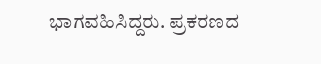ಭಾಗವಹಿಸಿದ್ದರು. ಪ್ರಕರಣದ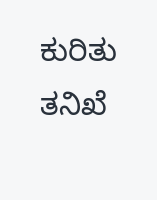ಕುರಿತು ತನಿಖೆ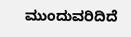ಮುಂದುವರಿದಿದೆ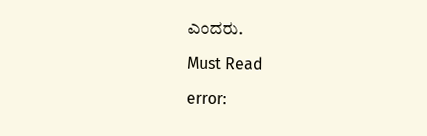ಎಂದರು.

Must Read

error: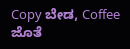Copy ಬೇಡ, Coffee ಜೊತೆ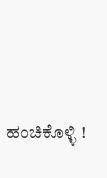ಹಂಚಿಕೊಳ್ಳಿ !